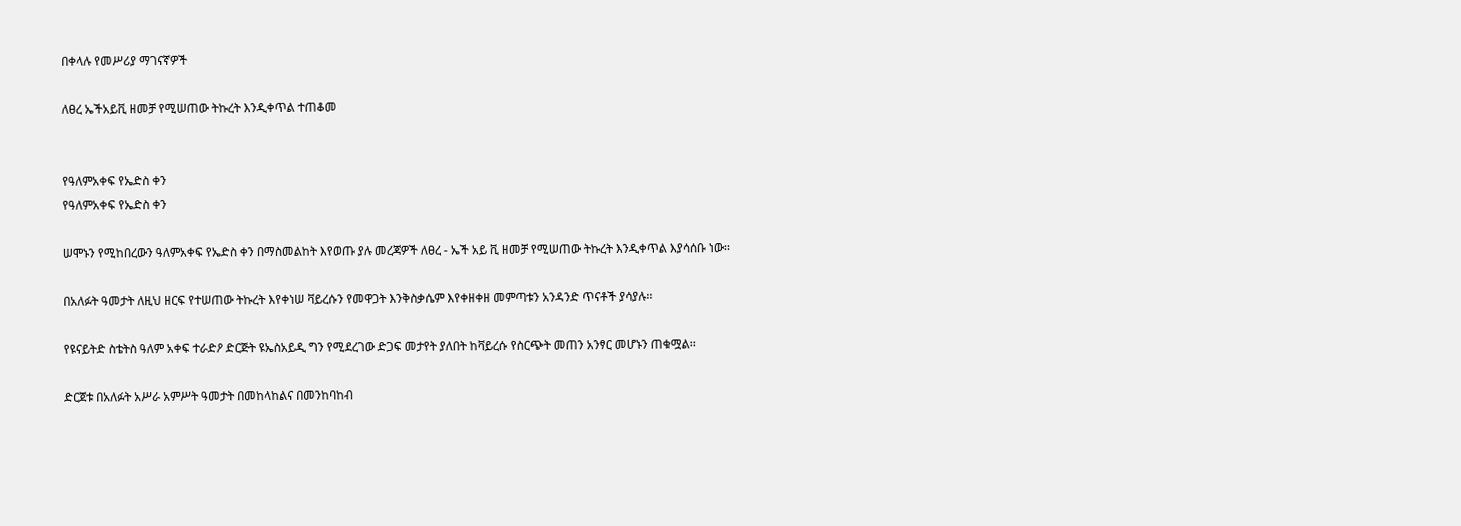በቀላሉ የመሥሪያ ማገናኛዎች

ለፀረ ኤችአይቪ ዘመቻ የሚሠጠው ትኩረት እንዲቀጥል ተጠቆመ


የዓለምአቀፍ የኤድስ ቀን
የዓለምአቀፍ የኤድስ ቀን

ሠሞኑን የሚከበረውን ዓለምአቀፍ የኤድስ ቀን በማስመልከት እየወጡ ያሉ መረጃዎች ለፀረ - ኤች አይ ቪ ዘመቻ የሚሠጠው ትኩረት እንዲቀጥል እያሳሰቡ ነው፡፡

በአለፉት ዓመታት ለዚህ ዘርፍ የተሠጠው ትኩረት እየቀነሠ ቫይረሱን የመዋጋት እንቅስቃሴም እየቀዘቀዘ መምጣቱን አንዳንድ ጥናቶች ያሳያሉ፡፡

የዩናይትድ ስቴትስ ዓለም አቀፍ ተራድዖ ድርጅት ዩኤስአይዲ ግን የሚደረገው ድጋፍ መታየት ያለበት ከቫይረሱ የስርጭት መጠን አንፃር መሆኑን ጠቁሟል፡፡

ድርጀቱ በአለፉት አሥራ አምሥት ዓመታት በመከላከልና በመንከባከብ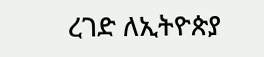ረገድ ለኢትዮጵያ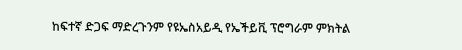ከፍተኛ ድጋፍ ማድረጉንም የዩኤስአይዲ የኤችይቪ ፕሮግራም ምክትል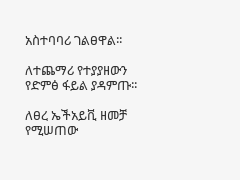አስተባባሪ ገልፀዋል፡፡

ለተጨማሪ የተያያዘውን የድምፅ ፋይል ያዳምጡ፡፡

ለፀረ ኤችአይቪ ዘመቻ የሚሠጠው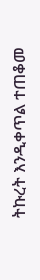ትኩረት እንዲቀጥል ተጠቆመ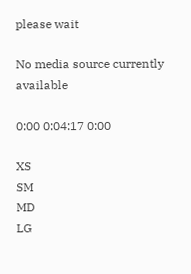please wait

No media source currently available

0:00 0:04:17 0:00

XS
SM
MD
LG